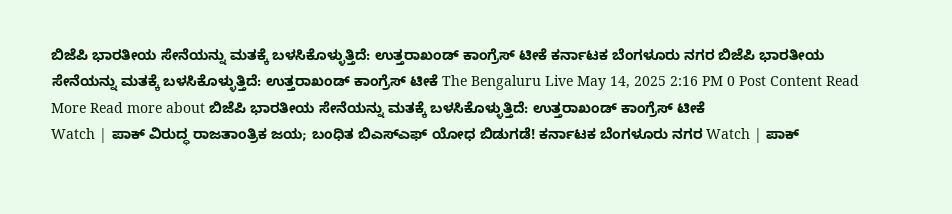ಬಿಜೆಪಿ ಭಾರತೀಯ ಸೇನೆಯನ್ನು ಮತಕ್ಕೆ ಬಳಸಿಕೊಳ್ಳುತ್ತಿದೆ: ಉತ್ತರಾಖಂಡ್ ಕಾಂಗ್ರೆಸ್ ಟೀಕೆ ಕರ್ನಾಟಕ ಬೆಂಗಳೂರು ನಗರ ಬಿಜೆಪಿ ಭಾರತೀಯ ಸೇನೆಯನ್ನು ಮತಕ್ಕೆ ಬಳಸಿಕೊಳ್ಳುತ್ತಿದೆ: ಉತ್ತರಾಖಂಡ್ ಕಾಂಗ್ರೆಸ್ ಟೀಕೆ The Bengaluru Live May 14, 2025 2:16 PM 0 Post Content Read More Read more about ಬಿಜೆಪಿ ಭಾರತೀಯ ಸೇನೆಯನ್ನು ಮತಕ್ಕೆ ಬಳಸಿಕೊಳ್ಳುತ್ತಿದೆ: ಉತ್ತರಾಖಂಡ್ ಕಾಂಗ್ರೆಸ್ ಟೀಕೆ
Watch | ಪಾಕ್ ವಿರುದ್ಧ ರಾಜತಾಂತ್ರಿಕ ಜಯ; ಬಂಧಿತ ಬಿಎಸ್ಎಫ್ ಯೋಧ ಬಿಡುಗಡೆ! ಕರ್ನಾಟಕ ಬೆಂಗಳೂರು ನಗರ Watch | ಪಾಕ್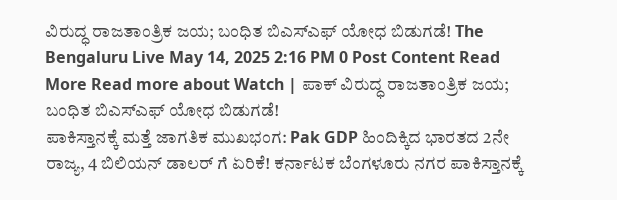ವಿರುದ್ಧ ರಾಜತಾಂತ್ರಿಕ ಜಯ; ಬಂಧಿತ ಬಿಎಸ್ಎಫ್ ಯೋಧ ಬಿಡುಗಡೆ! The Bengaluru Live May 14, 2025 2:16 PM 0 Post Content Read More Read more about Watch | ಪಾಕ್ ವಿರುದ್ಧ ರಾಜತಾಂತ್ರಿಕ ಜಯ; ಬಂಧಿತ ಬಿಎಸ್ಎಫ್ ಯೋಧ ಬಿಡುಗಡೆ!
ಪಾಕಿಸ್ತಾನಕ್ಕೆ ಮತ್ತೆ ಜಾಗತಿಕ ಮುಖಭಂಗ: Pak GDP ಹಿಂದಿಕ್ಕಿದ ಭಾರತದ 2ನೇ ರಾಜ್ಯ, 4 ಬಿಲಿಯನ್ ಡಾಲರ್ ಗೆ ಏರಿಕೆ! ಕರ್ನಾಟಕ ಬೆಂಗಳೂರು ನಗರ ಪಾಕಿಸ್ತಾನಕ್ಕೆ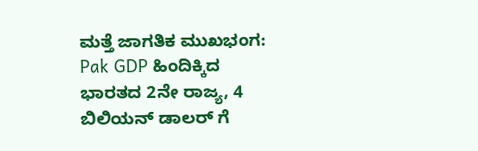ಮತ್ತೆ ಜಾಗತಿಕ ಮುಖಭಂಗ: Pak GDP ಹಿಂದಿಕ್ಕಿದ ಭಾರತದ 2ನೇ ರಾಜ್ಯ, 4 ಬಿಲಿಯನ್ ಡಾಲರ್ ಗೆ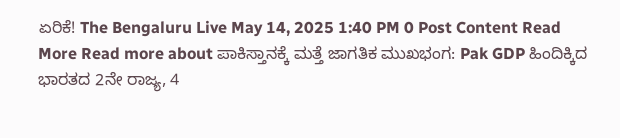ಏರಿಕೆ! The Bengaluru Live May 14, 2025 1:40 PM 0 Post Content Read More Read more about ಪಾಕಿಸ್ತಾನಕ್ಕೆ ಮತ್ತೆ ಜಾಗತಿಕ ಮುಖಭಂಗ: Pak GDP ಹಿಂದಿಕ್ಕಿದ ಭಾರತದ 2ನೇ ರಾಜ್ಯ, 4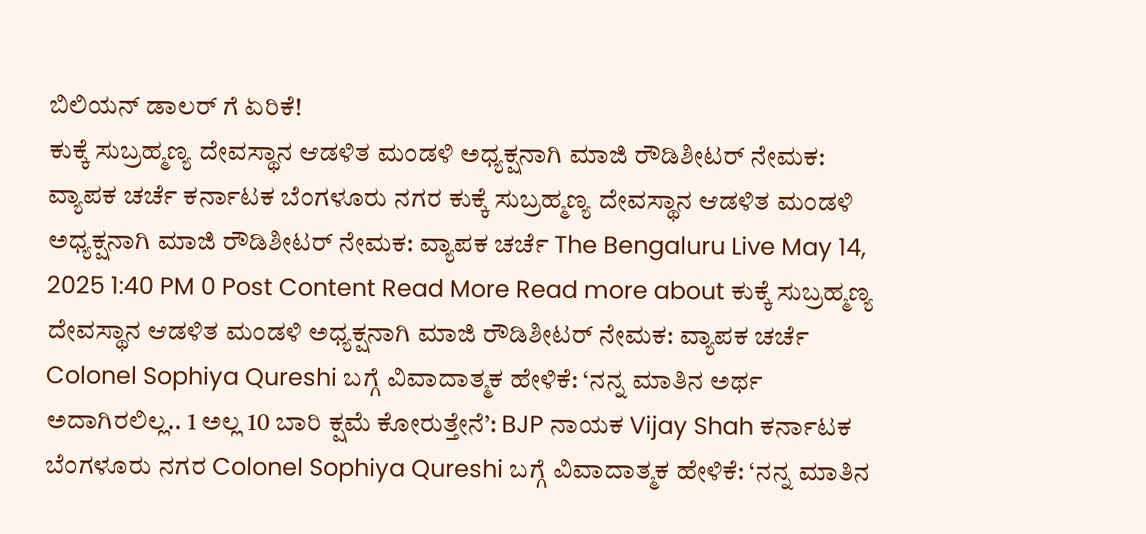ಬಿಲಿಯನ್ ಡಾಲರ್ ಗೆ ಏರಿಕೆ!
ಕುಕ್ಕೆ ಸುಬ್ರಹ್ಮಣ್ಯ ದೇವಸ್ಥಾನ ಆಡಳಿತ ಮಂಡಳಿ ಅಧ್ಯಕ್ಷನಾಗಿ ಮಾಜಿ ರೌಡಿಶೀಟರ್ ನೇಮಕ: ವ್ಯಾಪಕ ಚರ್ಚೆ ಕರ್ನಾಟಕ ಬೆಂಗಳೂರು ನಗರ ಕುಕ್ಕೆ ಸುಬ್ರಹ್ಮಣ್ಯ ದೇವಸ್ಥಾನ ಆಡಳಿತ ಮಂಡಳಿ ಅಧ್ಯಕ್ಷನಾಗಿ ಮಾಜಿ ರೌಡಿಶೀಟರ್ ನೇಮಕ: ವ್ಯಾಪಕ ಚರ್ಚೆ The Bengaluru Live May 14, 2025 1:40 PM 0 Post Content Read More Read more about ಕುಕ್ಕೆ ಸುಬ್ರಹ್ಮಣ್ಯ ದೇವಸ್ಥಾನ ಆಡಳಿತ ಮಂಡಳಿ ಅಧ್ಯಕ್ಷನಾಗಿ ಮಾಜಿ ರೌಡಿಶೀಟರ್ ನೇಮಕ: ವ್ಯಾಪಕ ಚರ್ಚೆ
Colonel Sophiya Qureshi ಬಗ್ಗೆ ವಿವಾದಾತ್ಮಕ ಹೇಳಿಕೆ: ‘ನನ್ನ ಮಾತಿನ ಅರ್ಥ ಅದಾಗಿರಲಿಲ್ಲ.. 1 ಅಲ್ಲ 10 ಬಾರಿ ಕ್ಷಮೆ ಕೋರುತ್ತೇನೆ’: BJP ನಾಯಕ Vijay Shah ಕರ್ನಾಟಕ ಬೆಂಗಳೂರು ನಗರ Colonel Sophiya Qureshi ಬಗ್ಗೆ ವಿವಾದಾತ್ಮಕ ಹೇಳಿಕೆ: ‘ನನ್ನ ಮಾತಿನ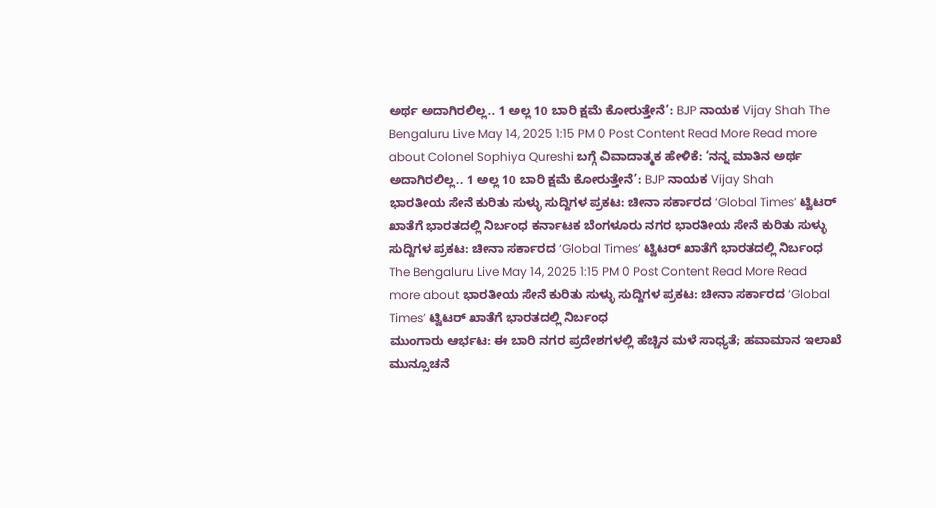ಅರ್ಥ ಅದಾಗಿರಲಿಲ್ಲ.. 1 ಅಲ್ಲ 10 ಬಾರಿ ಕ್ಷಮೆ ಕೋರುತ್ತೇನೆ’: BJP ನಾಯಕ Vijay Shah The Bengaluru Live May 14, 2025 1:15 PM 0 Post Content Read More Read more about Colonel Sophiya Qureshi ಬಗ್ಗೆ ವಿವಾದಾತ್ಮಕ ಹೇಳಿಕೆ: ‘ನನ್ನ ಮಾತಿನ ಅರ್ಥ ಅದಾಗಿರಲಿಲ್ಲ.. 1 ಅಲ್ಲ 10 ಬಾರಿ ಕ್ಷಮೆ ಕೋರುತ್ತೇನೆ’: BJP ನಾಯಕ Vijay Shah
ಭಾರತೀಯ ಸೇನೆ ಕುರಿತು ಸುಳ್ಳು ಸುದ್ದಿಗಳ ಪ್ರಕಟ: ಚೀನಾ ಸರ್ಕಾರದ ‘Global Times’ ಟ್ವಿಟರ್ ಖಾತೆಗೆ ಭಾರತದಲ್ಲಿ ನಿರ್ಬಂಧ ಕರ್ನಾಟಕ ಬೆಂಗಳೂರು ನಗರ ಭಾರತೀಯ ಸೇನೆ ಕುರಿತು ಸುಳ್ಳು ಸುದ್ದಿಗಳ ಪ್ರಕಟ: ಚೀನಾ ಸರ್ಕಾರದ ‘Global Times’ ಟ್ವಿಟರ್ ಖಾತೆಗೆ ಭಾರತದಲ್ಲಿ ನಿರ್ಬಂಧ The Bengaluru Live May 14, 2025 1:15 PM 0 Post Content Read More Read more about ಭಾರತೀಯ ಸೇನೆ ಕುರಿತು ಸುಳ್ಳು ಸುದ್ದಿಗಳ ಪ್ರಕಟ: ಚೀನಾ ಸರ್ಕಾರದ ‘Global Times’ ಟ್ವಿಟರ್ ಖಾತೆಗೆ ಭಾರತದಲ್ಲಿ ನಿರ್ಬಂಧ
ಮುಂಗಾರು ಆರ್ಭಟ: ಈ ಬಾರಿ ನಗರ ಪ್ರದೇಶಗಳಲ್ಲಿ ಹೆಚ್ಚಿನ ಮಳೆ ಸಾಧ್ಯತೆ; ಹವಾಮಾನ ಇಲಾಖೆ ಮುನ್ಸೂಚನೆ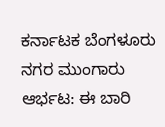ಕರ್ನಾಟಕ ಬೆಂಗಳೂರು ನಗರ ಮುಂಗಾರು ಆರ್ಭಟ: ಈ ಬಾರಿ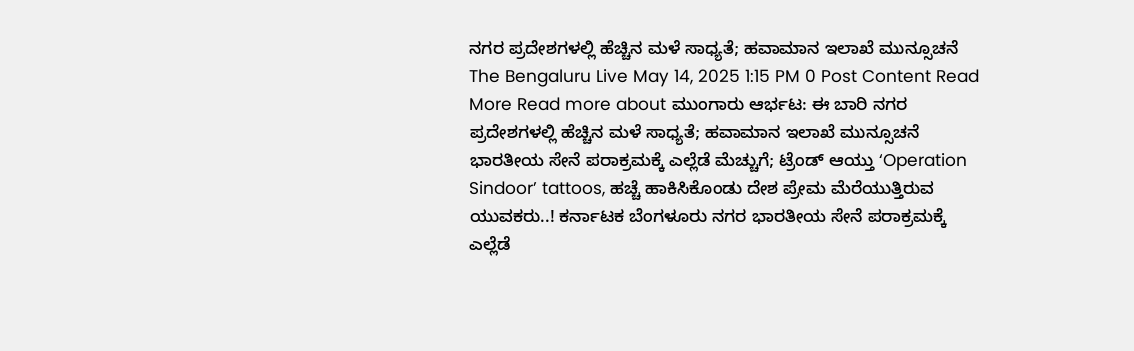ನಗರ ಪ್ರದೇಶಗಳಲ್ಲಿ ಹೆಚ್ಚಿನ ಮಳೆ ಸಾಧ್ಯತೆ; ಹವಾಮಾನ ಇಲಾಖೆ ಮುನ್ಸೂಚನೆ The Bengaluru Live May 14, 2025 1:15 PM 0 Post Content Read More Read more about ಮುಂಗಾರು ಆರ್ಭಟ: ಈ ಬಾರಿ ನಗರ ಪ್ರದೇಶಗಳಲ್ಲಿ ಹೆಚ್ಚಿನ ಮಳೆ ಸಾಧ್ಯತೆ; ಹವಾಮಾನ ಇಲಾಖೆ ಮುನ್ಸೂಚನೆ
ಭಾರತೀಯ ಸೇನೆ ಪರಾಕ್ರಮಕ್ಕೆ ಎಲ್ಲೆಡೆ ಮೆಚ್ಚುಗೆ; ಟ್ರೆಂಡ್ ಆಯ್ತು ‘Operation Sindoor’ tattoos, ಹಚ್ಚೆ ಹಾಕಿಸಿಕೊಂಡು ದೇಶ ಪ್ರೇಮ ಮೆರೆಯುತ್ತಿರುವ ಯುವಕರು..! ಕರ್ನಾಟಕ ಬೆಂಗಳೂರು ನಗರ ಭಾರತೀಯ ಸೇನೆ ಪರಾಕ್ರಮಕ್ಕೆ ಎಲ್ಲೆಡೆ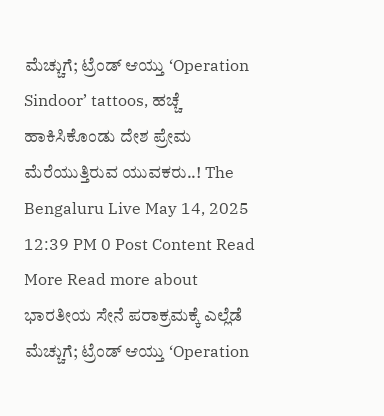ಮೆಚ್ಚುಗೆ; ಟ್ರೆಂಡ್ ಆಯ್ತು ‘Operation Sindoor’ tattoos, ಹಚ್ಚೆ ಹಾಕಿಸಿಕೊಂಡು ದೇಶ ಪ್ರೇಮ ಮೆರೆಯುತ್ತಿರುವ ಯುವಕರು..! The Bengaluru Live May 14, 2025 12:39 PM 0 Post Content Read More Read more about ಭಾರತೀಯ ಸೇನೆ ಪರಾಕ್ರಮಕ್ಕೆ ಎಲ್ಲೆಡೆ ಮೆಚ್ಚುಗೆ; ಟ್ರೆಂಡ್ ಆಯ್ತು ‘Operation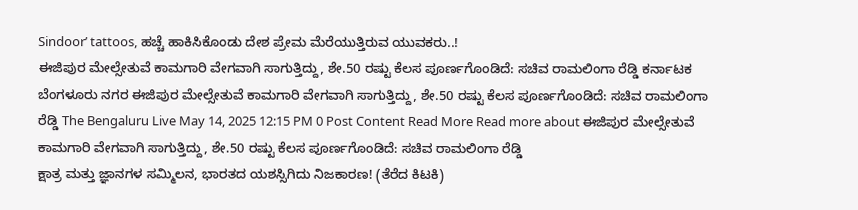Sindoor’ tattoos, ಹಚ್ಚೆ ಹಾಕಿಸಿಕೊಂಡು ದೇಶ ಪ್ರೇಮ ಮೆರೆಯುತ್ತಿರುವ ಯುವಕರು..!
ಈಜಿಪುರ ಮೇಲ್ಸೇತುವೆ ಕಾಮಗಾರಿ ವೇಗವಾಗಿ ಸಾಗುತ್ತಿದ್ದು, ಶೇ.50 ರಷ್ಟು ಕೆಲಸ ಪೂರ್ಣಗೊಂಡಿದೆ: ಸಚಿವ ರಾಮಲಿಂಗಾ ರೆಡ್ಡಿ ಕರ್ನಾಟಕ ಬೆಂಗಳೂರು ನಗರ ಈಜಿಪುರ ಮೇಲ್ಸೇತುವೆ ಕಾಮಗಾರಿ ವೇಗವಾಗಿ ಸಾಗುತ್ತಿದ್ದು, ಶೇ.50 ರಷ್ಟು ಕೆಲಸ ಪೂರ್ಣಗೊಂಡಿದೆ: ಸಚಿವ ರಾಮಲಿಂಗಾ ರೆಡ್ಡಿ The Bengaluru Live May 14, 2025 12:15 PM 0 Post Content Read More Read more about ಈಜಿಪುರ ಮೇಲ್ಸೇತುವೆ ಕಾಮಗಾರಿ ವೇಗವಾಗಿ ಸಾಗುತ್ತಿದ್ದು, ಶೇ.50 ರಷ್ಟು ಕೆಲಸ ಪೂರ್ಣಗೊಂಡಿದೆ: ಸಚಿವ ರಾಮಲಿಂಗಾ ರೆಡ್ಡಿ
ಕ್ಷಾತ್ರ ಮತ್ತು ಜ್ಞಾನಗಳ ಸಮ್ಮಿಲನ, ಭಾರತದ ಯಶಸ್ಸಿಗಿದು ನಿಜಕಾರಣ! (ತೆರೆದ ಕಿಟಕಿ)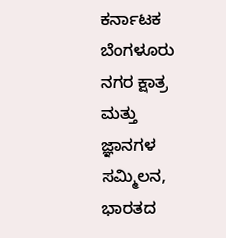ಕರ್ನಾಟಕ ಬೆಂಗಳೂರು ನಗರ ಕ್ಷಾತ್ರ ಮತ್ತು ಜ್ಞಾನಗಳ ಸಮ್ಮಿಲನ, ಭಾರತದ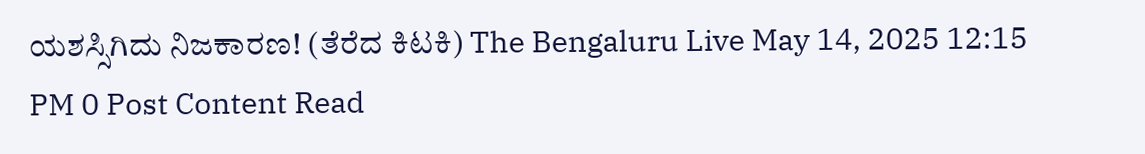ಯಶಸ್ಸಿಗಿದು ನಿಜಕಾರಣ! (ತೆರೆದ ಕಿಟಕಿ) The Bengaluru Live May 14, 2025 12:15 PM 0 Post Content Read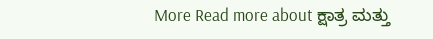More Read more about ಕ್ಷಾತ್ರ ಮತ್ತು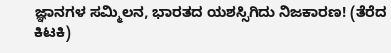ಜ್ಞಾನಗಳ ಸಮ್ಮಿಲನ, ಭಾರತದ ಯಶಸ್ಸಿಗಿದು ನಿಜಕಾರಣ! (ತೆರೆದ ಕಿಟಕಿ)